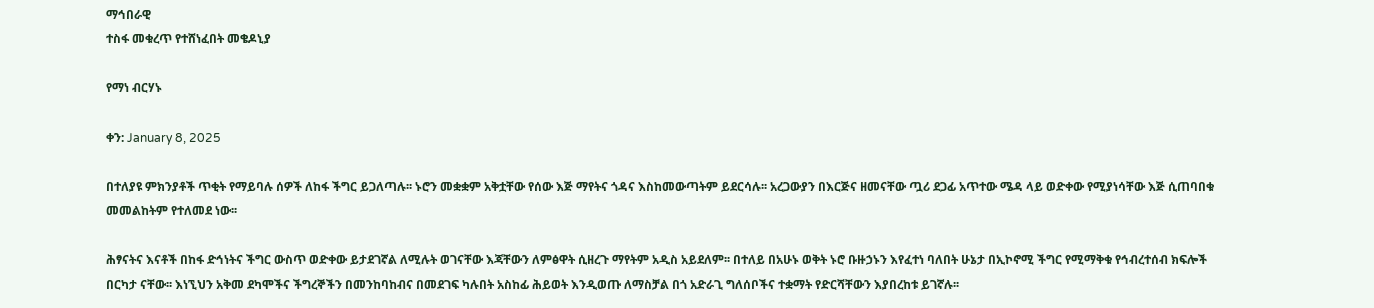ማኅበራዊ
ተስፋ መቁረጥ የተሸነፈበት መቄዶኒያ

የማነ ብርሃኑ

ቀን: January 8, 2025

በተለያዩ ምክንያቶች ጥቂት የማይባሉ ሰዎች ለከፋ ችግር ይጋለጣሉ፡፡ ኑሮን መቋቋም አቅቷቸው የሰው እጅ ማየትና ጎዳና እስከመውጣትም ይደርሳሉ፡፡ አረጋውያን በእርጅና ዘመናቸው ጧሪ ደጋፊ አጥተው ሜዳ ላይ ወድቀው የሚያነሳቸው እጅ ሲጠባበቁ መመልከትም የተለመደ ነው፡፡

ሕፃናትና እናቶች በከፋ ድኅነትና ችግር ውስጥ ወድቀው ይታደገኛል ለሚሉት ወገናቸው እጃቸውን ለምፅዋት ሲዘረጉ ማየትም አዲስ አይደለም፡፡ በተለይ በአሁኑ ወቅት ኑሮ ቡዙኃኑን እየፈተነ ባለበት ሁኔታ በኢኮኖሚ ችግር የሚማቅቁ የኅብረተሰብ ክፍሎች በርካታ ናቸው፡፡ እነኚህን አቅመ ደካሞችና ችግረኞችን በመንከባከብና በመደገፍ ካሉበት አስከፊ ሕይወት እንዲወጡ ለማስቻል በጎ አድራጊ ግለሰቦችና ተቋማት የድርሻቸውን እያበረከቱ ይገኛሉ፡፡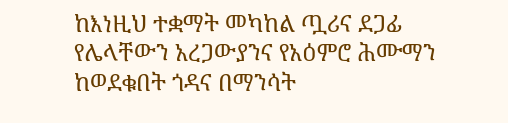ከእነዚህ ተቋማት መካከል ጧሪና ደጋፊ የሌላቸውን አረጋውያንና የአዕምሮ ሕሙማን ከወደቁበት ጎዳና በማንሳት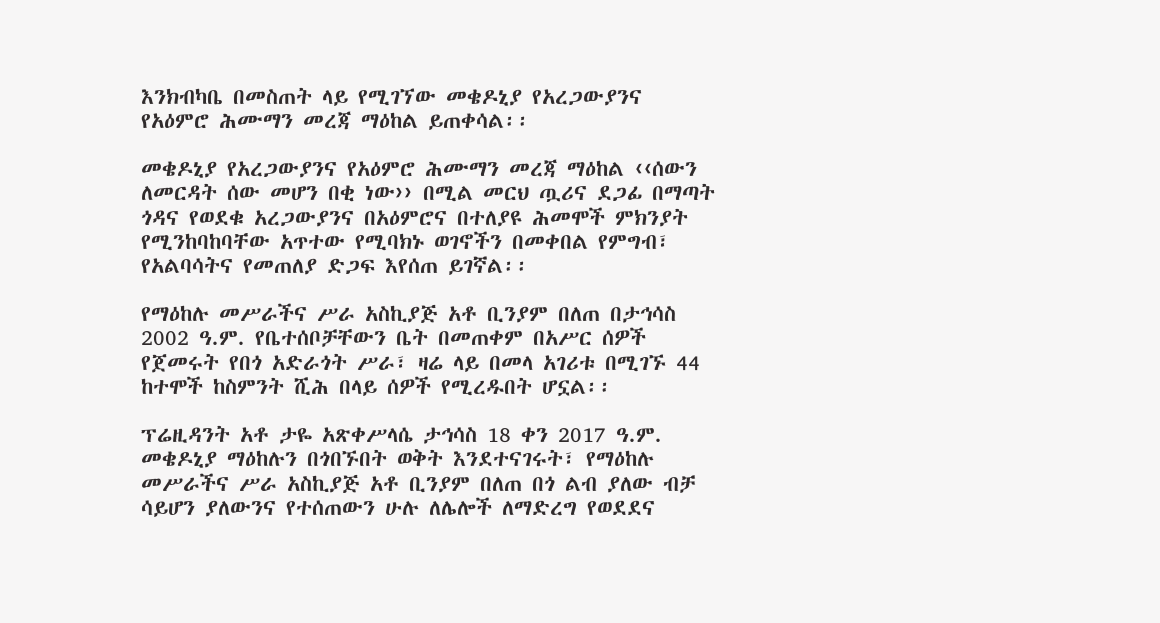እንክብካቤ በመስጠት ላይ የሚገኘው መቄዶኒያ የአረጋውያንና የአዕምሮ ሕሙማን መረጃ ማዕከል ይጠቀሳል፡፡

መቄዶኒያ የአረጋውያንና የአዕምሮ ሕሙማን መረጃ ማዕከል ‹‹ሰውን ለመርዳት ሰው መሆን በቂ ነው›› በሚል መርህ ጧሪና ደጋፊ በማጣት ጎዳና የወደቁ አረጋውያንና በአዕምሮና በተለያዩ ሕመሞች ምክንያት የሚንከባከባቸው አጥተው የሚባክኑ ወገኖችን በመቀበል የምግብ፣ የአልባሳትና የመጠለያ ድጋፍ እየሰጠ ይገኛል፡፡

የማዕከሉ መሥራችና ሥራ አስኪያጅ አቶ ቢንያም በለጠ በታኅሳስ 2002 ዓ.ም. የቤተሰቦቻቸውን ቤት በመጠቀም በአሥር ሰዎች የጀመሩት የበጎ አድራጎት ሥራ፣ ዛሬ ላይ በመላ አገሪቱ በሚገኙ 44 ከተሞች ከስምንት ሺሕ በላይ ሰዎች የሚረዱበት ሆኗል፡፡

ፕሬዚዳንት አቶ ታዬ አጽቀሥላሴ ታኅሳስ 18 ቀን 2017 ዓ.ም. መቄዶኒያ ማዕከሉን በጎበኙበት ወቅት እንደተናገሩት፣ የማዕከሉ መሥራችና ሥራ አስኪያጅ አቶ ቢንያም በለጠ በጎ ልብ ያለው ብቻ ሳይሆን ያለውንና የተሰጠውን ሁሉ ለሌሎች ለማድረግ የወደደና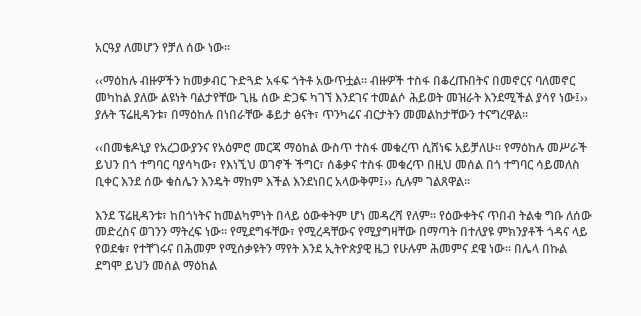አርዓያ ለመሆን የቻለ ሰው ነው፡፡

‹‹ማዕከሉ ብዙዎችን ከመቃብር ጉድጓድ አፋፍ ጎትቶ አውጥቷል፡፡ ብዙዎች ተስፋ በቆረጡበትና በመኖርና ባለመኖር መካከል ያለው ልዩነት ባልታየቸው ጊዜ ሰው ድጋፍ ካገኘ እንደገና ተመልሶ ሕይወት መዝራት እንደሚችል ያሳየ ነው፤›› ያሉት ፕሬዚዳንቱ፣ በማዕከሉ በነበራቸው ቆይታ ፅናት፣ ጥንካሬና ብርታትን መመልከታቸውን ተናግረዋል፡፡

‹‹በመቄዶኒያ የአረጋውያንና የአዕምሮ መርጃ ማዕከል ውስጥ ተስፋ መቁረጥ ሲሸነፍ አይቻለሁ፡፡ የማዕከሉ መሥራች ይህን በጎ ተግባር ባያሳካው፣ የእነኚህ ወገኖች ችግር፣ ሰቆቃና ተስፋ መቁረጥ በዚህ መሰል በጎ ተግባር ሳይመለስ ቢቀር እንደ ሰው ቁስሌን እንዴት ማከም እችል እንደነበር አላውቅም፤›› ሲሉም ገልጸዋል፡፡

እንደ ፕሬዚዳንቱ፣ ከበጎነትና ከመልካምነት በላይ ዕውቀትም ሆነ መዳረሻ የለም፡፡ የዕውቀትና ጥበብ ትልቁ ግቡ ለሰው መድረስና ወገንን ማትረፍ ነው፡፡ የሚደግፋቸው፣ የሚረዳቸውና የሚያግዛቸው በማጣት በተለያዩ ምክንያቶች ጎዳና ላይ የወደቁ፣ የተቸገሩና በሕመም የሚሰቃዩትን ማየት እንደ ኢትዮጵያዊ ዜጋ የሁሉም ሕመምና ደዌ ነው፡፡ በሌላ በኩል ደግሞ ይህን መሰል ማዕከል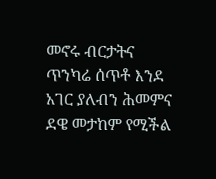መኖሩ ብርታትና ጥንካሬ ሰጥቶ እንደ አገር ያለብን ሕመምና ደዌ መታከም የሚችል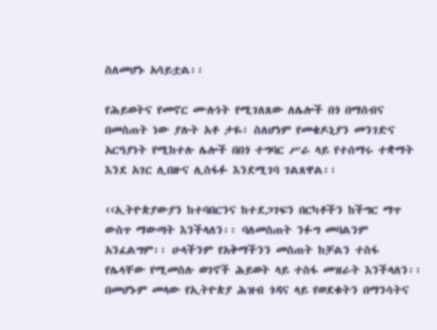ስለመሆኑ አሳይቷል፡፡

የሕይወትና የመኖር ሙሉነት የሚገለጸው ለሌሎች በጎ በማሰብና በመስጠት ነው ያሉት አቶ ታዬ፣ ስለሆነም የመቄዶኒያን መንገድና አርዓያነት የሚከተሉ ሌሎች በበጎ ተግባር ሥራ ላይ የተሰማሩ ተቋማት እንደ አገር ሊበዙና ሊስፋፉ እንደሚገባ ገልጸዋል፡፡

‹‹ኢትዮጵያውያን ከተባበርንና ከተደጋገፍን በርካቶችን ከችግር ማጥ ውስጥ ማውጣት እንችላለን፡፡ ባለመስጠት ንፉግ መባልንም አንፈልግም፡፡ ሁላችንም የአቅማችንን መስጠት ከቻልን ተስፋ የሌላቸው የሚመስሉ ወገኖች ሕይወት ላይ ተስፋ መዝራት እንችላለን፡፡ በመሆኑም መላው የኢትዮጵያ ሕዝብ ጎዳና ላይ የወደቁትን በማንሳትና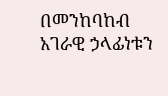በመንከባከብ አገራዊ ኃላፊነቱን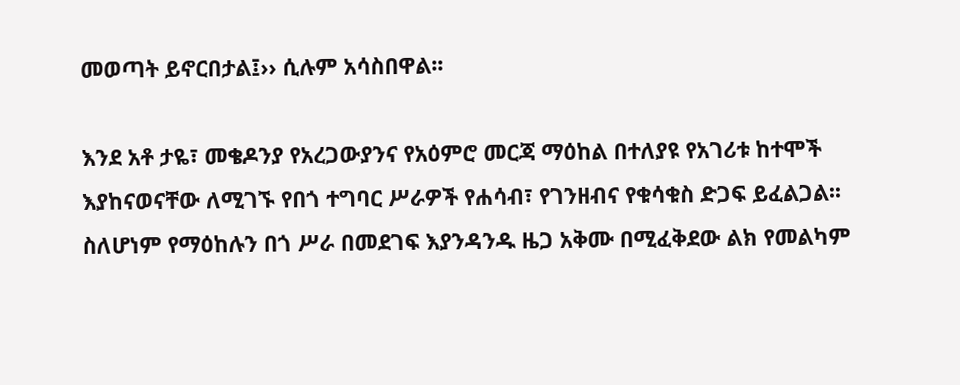መወጣት ይኖርበታል፤›› ሲሉም አሳስበዋል፡፡

እንደ አቶ ታዬ፣ መቄዶንያ የአረጋውያንና የአዕምሮ መርጃ ማዕከል በተለያዩ የአገሪቱ ከተሞች እያከናወናቸው ለሚገኙ የበጎ ተግባር ሥራዎች የሐሳብ፣ የገንዘብና የቁሳቁስ ድጋፍ ይፈልጋል፡፡ ስለሆነም የማዕከሉን በጎ ሥራ በመደገፍ እያንዳንዱ ዜጋ አቅሙ በሚፈቅደው ልክ የመልካም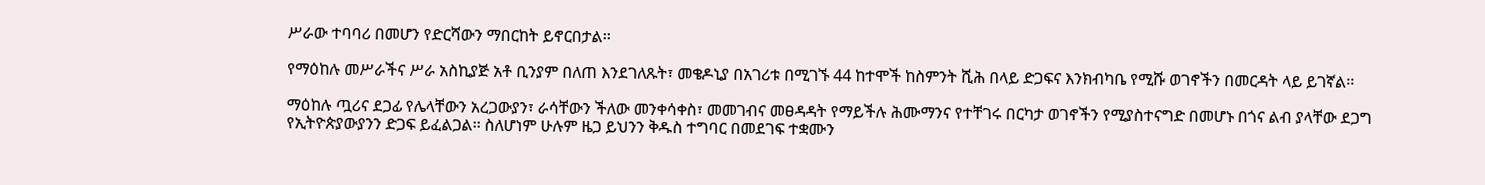ሥራው ተባባሪ በመሆን የድርሻውን ማበርከት ይኖርበታል፡፡

የማዕከሉ መሥራችና ሥራ አስኪያጅ አቶ ቢንያም በለጠ እንደገለጹት፣ መቄዶኒያ በአገሪቱ በሚገኙ 44 ከተሞች ከስምንት ሺሕ በላይ ድጋፍና እንክብካቤ የሚሹ ወገኖችን በመርዳት ላይ ይገኛል፡፡

ማዕከሉ ጧሪና ደጋፊ የሌላቸውን አረጋውያን፣ ራሳቸውን ችለው መንቀሳቀስ፣ መመገብና መፀዳዳት የማይችሉ ሕሙማንና የተቸገሩ በርካታ ወገኖችን የሚያስተናግድ በመሆኑ በጎና ልብ ያላቸው ደጋግ የኢትዮጵያውያንን ድጋፍ ይፈልጋል፡፡ ስለሆነም ሁሉም ዜጋ ይህንን ቅዱስ ተግባር በመደገፍ ተቋሙን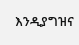እንዲያግዝና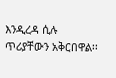እንዲረዳ ሲሉ ጥሪያቸውን አቅርበዋል፡፡